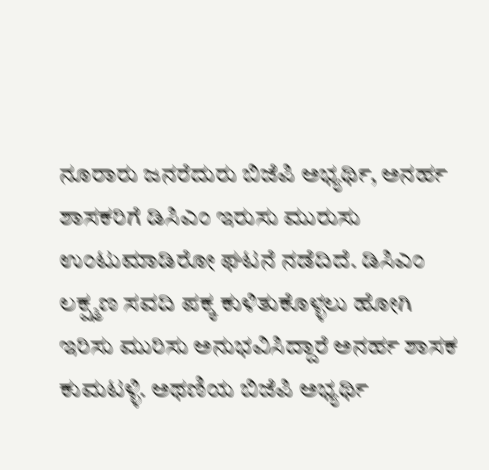ನೂರಾರು ಜನರೆದುರು ಬಿಜೆಪಿ ಅಭ್ಯರ್ಥಿ, ಅನರ್ಹ ಶಾಸಕರಿಗೆ ಡಿಸಿಎಂ ಇರುಸು ಮುರುಸು ಉಂಟುಮಾಡಿರೋ ಘಟನೆ ನಡೆದಿದೆ. ಡಿಸಿಎಂ ಲಕ್ಷ್ಮಣ ಸವದಿ ಪಕ್ಕ ಕುಳಿತುಕೊಳ್ಳಲು ಹೋಗಿ ಇರಿಸು ಮುರಿಸು ಅನುಭವಿಸಿದ್ದಾರೆ ಅನರ್ಹ ಶಾಸಕ ಕುಮಟಳ್ಳಿ. ಅಥಣಿಯ ಬಿಜೆಪಿ ಅಭ್ಯರ್ಥಿ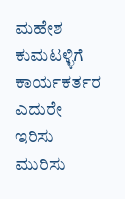ಮಹೇಶ ಕುಮಟಳ್ಳಿಗೆ ಕಾರ್ಯಕರ್ತರ ಎದುರೇ ಇರಿಸು ಮುರಿಸು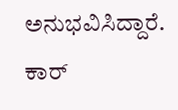ಅನುಭವಿಸಿದ್ದಾರೆ. ಕಾರ್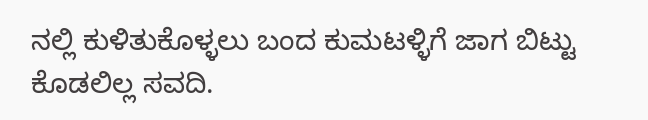ನಲ್ಲಿ ಕುಳಿತುಕೊಳ್ಳಲು ಬಂದ ಕುಮಟಳ್ಳಿಗೆ ಜಾಗ ಬಿಟ್ಟು ಕೊಡಲಿಲ್ಲ ಸವದಿ.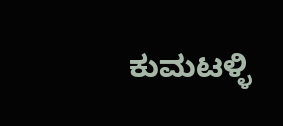ಕುಮಟಳ್ಳಿ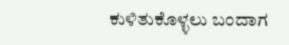ಕುಳಿತುಕೊಳ್ಳಲು ಬಂದಾಗ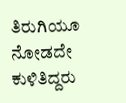ತಿರುಗಿಯೂ ನೋಡದೇ ಕುಳಿತಿದ್ದರು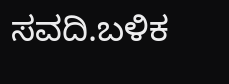ಸವದಿ.ಬಳಿಕ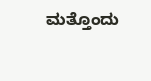ಮತ್ತೊಂದು